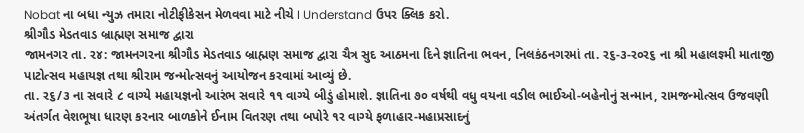Nobat ના બધા ન્યુઝ તમારા નોટીફીકેસન મેળવવા માટે નીચે I Understand ઉપર ક્લિક કરો.
શ્રીગૌડ મેડતવાડ બ્રાહ્મણ સમાજ દ્વારા
જામનગર તા. ર૪: જામનગરના શ્રીગૌડ મેડતવાડ બ્રાહ્મણ સમાજ દ્વારા ચૈત્ર સુદ આઠમના દિને જ્ઞાતિના ભવન, નિલકંઠનગરમાં તા. ર૬-૩-ર૦ર૬ ના શ્રી મહાલજ્ઞ્મી માતાજી પાટોત્સવ મહાયજ્ઞ તથા શ્રીરામ જન્મોત્સવનું આયોજન કરવામાં આવ્યું છે.
તા. ર૬/૩ ના સવારે ૮ વાગ્યે મહાયજ્ઞનો આરંભ સવારે ૧૧ વાગ્યે બીડું હોમાશે. જ્ઞાતિના ૭૦ વર્ષથી વધુ વયના વડીલ ભાઈઓ-બહેનોનું સન્માન, રામજન્મોત્સવ ઉજવણી અંતર્ગત વેશભૂષા ધારણ કરનાર બાળકોને ઈનામ વિતરણ તથા બપોરે ૧ર વાગ્યે ફળાહાર-મહાપ્રસાદનું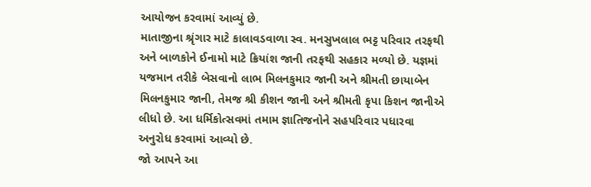આયોજન કરવામાં આવ્યું છે.
માતાજીના શ્રૃંગાર માટે કાલાવડવાળા સ્વ. મનસુખલાલ ભટ્ટ પરિવાર તરફથી અને બાળકોને ઈનામો માટે ક્રિયાંશ જાની તરફથી સહકાર મળ્યો છે. યજ્ઞમાં યજમાન તરીકે બેસવાનો લાભ મિલનકુમાર જાની અને શ્રીમતી છાયાબેન મિલનકુમાર જાની, તેમજ શ્રી કીશન જાની અને શ્રીમતી કૃપા કિશન જાનીએ લીધો છે. આ ધર્મિકોત્સવમાં તમામ જ્ઞાતિજનોને સહપરિવાર પધારવા અનુરોધ કરવામાં આવ્યો છે.
જો આપને આ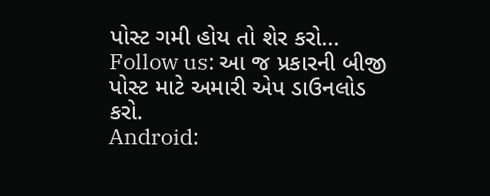પોસ્ટ ગમી હોય તો શેર કરો...
Follow us: આ જ પ્રકારની બીજી પોસ્ટ માટે અમારી એપ ડાઉનલોડ કરો.
Android: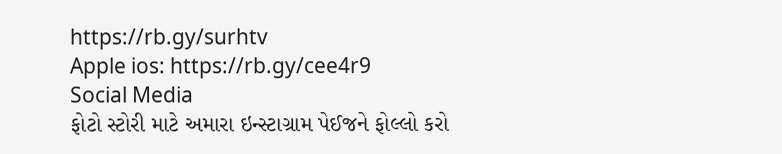https://rb.gy/surhtv
Apple ios: https://rb.gy/cee4r9
Social Media
ફોટો સ્ટોરી માટે અમારા ઇન્સ્ટાગ્રામ પેઈજને ફોલ્લો કરો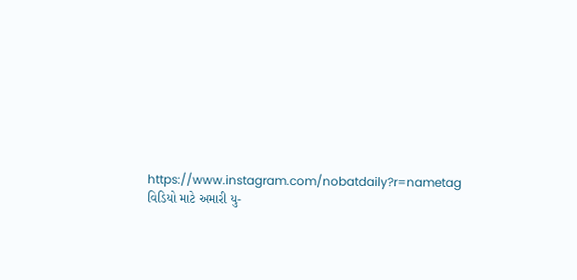https://www.instagram.com/nobatdaily?r=nametag
વિડિયો માટે અમારી યુ-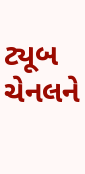ટ્યૂબ ચેનલને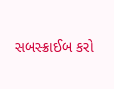સબસ્ક્રાઈબ કરો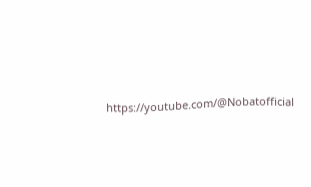https://youtube.com/@Nobatofficial